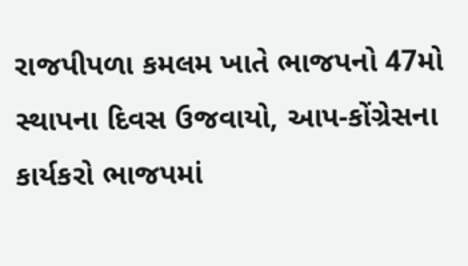રાજપીપળા કમલમ ખાતે ભાજપનો 47મો સ્થાપના દિવસ ઉજવાયો, આપ-કોંગ્રેસના કાર્યકરો ભાજપમાં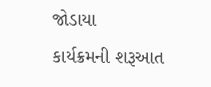જોડાયા
કાર્યક્રમની શરૂઆત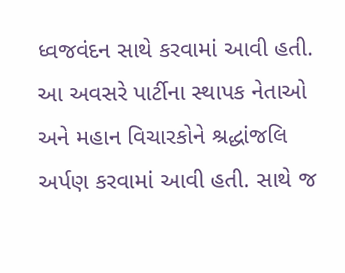ધ્વજવંદન સાથે કરવામાં આવી હતી. આ અવસરે પાર્ટીના સ્થાપક નેતાઓ અને મહાન વિચારકોને શ્રદ્ધાંજલિ અર્પણ કરવામાં આવી હતી. સાથે જ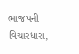ભાજપની વિચારધારા,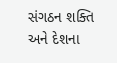સંગઠન શક્તિ અને દેશના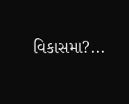વિકાસમા?...